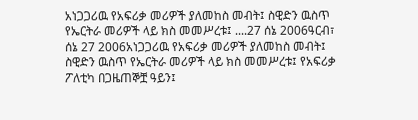አነጋጋሪዉ የአፍሪቃ መሪዎች ያለመከስ መብት፤ ስዊድን ዉስጥ የኤርትራ መሪዎች ላይ ክስ መመሥረቱ፤ ....27 ሰኔ 2006ዓርብ፣ ሰኔ 27 2006አነጋጋሪዉ የአፍሪቃ መሪዎች ያለመከስ መብት፤ ስዊድን ዉስጥ የኤርትራ መሪዎች ላይ ክስ መመሥረቱ፤ የአፍሪቃ ፖለቲካ በጋዜጠኞቿ ዓይን፤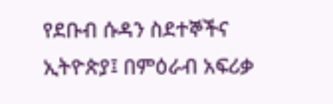የደቡብ ሱዳን ስደተኞችና ኢትዮጵያ፤ በምዕራብ አፍሪቃ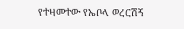የተዛመተው የኤቦላ ወረርሽኝ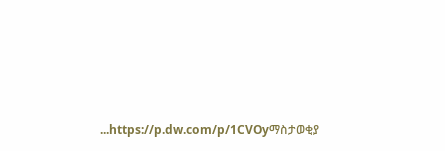...https://p.dw.com/p/1CVOyማስታወቂያ